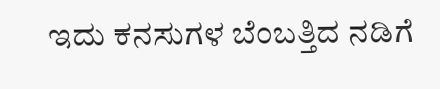ಇದು ಕನಸುಗಳ ಬೆಂಬತ್ತಿದ ನಡಿಗೆ‍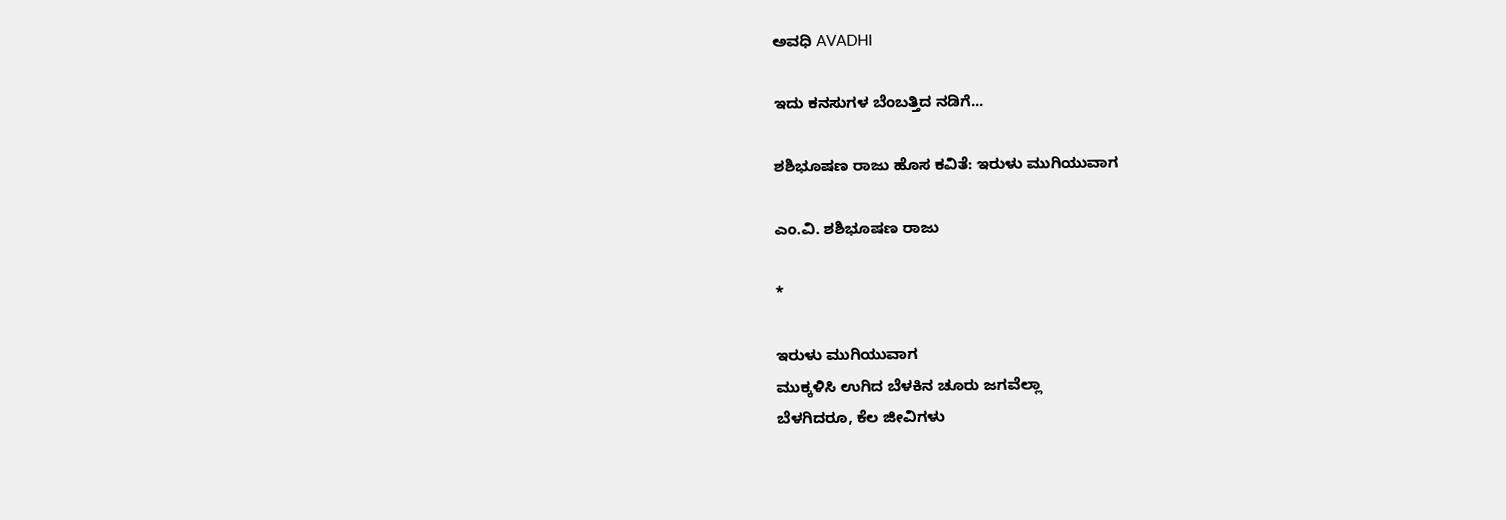ಅವಧಿ AVADHI

ಇದು ಕನಸುಗಳ ಬೆಂಬತ್ತಿದ ನಡಿಗೆ...

ಶಶಿಭೂಷಣ ರಾಜು ಹೊಸ ಕವಿತೆ: ಇರುಳು ಮುಗಿಯುವಾಗ

ಎಂ.ವಿ. ಶಶಿಭೂಷಣ ರಾಜು

*

ಇರುಳು ಮುಗಿಯುವಾಗ
ಮುಕ್ಕಳಿಸಿ ಉಗಿದ ಬೆಳಕಿನ ಚೂರು ಜಗವೆಲ್ಲಾ
ಬೆಳಗಿದರೂ, ಕೆಲ ಜೀವಿಗಳು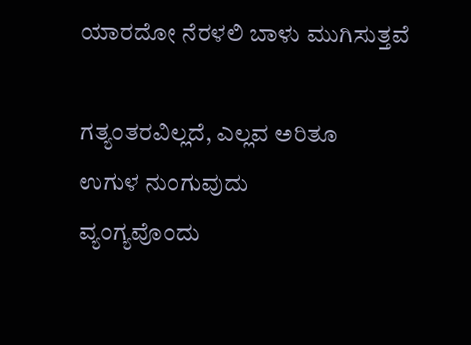ಯಾರದೋ ನೆರಳಲಿ ಬಾಳು ಮುಗಿಸುತ್ತವೆ

ಗತ್ಯಂತರವಿಲ್ಲದೆ, ಎಲ್ಲವ ಅರಿತೂ
ಉಗುಳ ನುಂಗುವುದು
ವ್ಯಂಗ್ಯವೊಂದು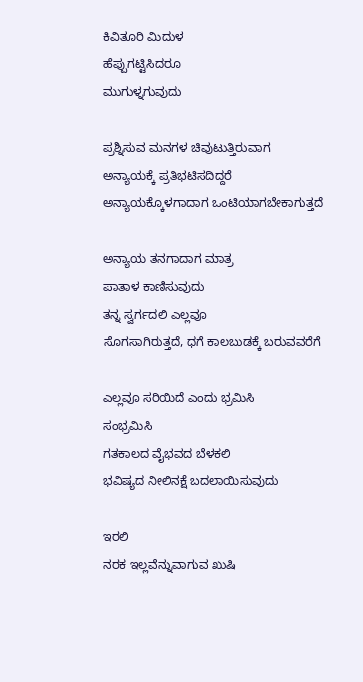ಕಿವಿತೂರಿ ಮಿದುಳ
ಹೆಪ್ಪುಗಟ್ಟಿಸಿದರೂ
ಮುಗುಳ್ನಗುವುದು

ಪ್ರಶ್ನಿಸುವ ಮನಗಳ ಚಿವುಟುತ್ತಿರುವಾಗ
ಅನ್ಯಾಯಕ್ಕೆ ಪ್ರತಿಭಟಿಸದಿದ್ದರೆ
ಅನ್ಯಾಯಕ್ಕೊಳಗಾದಾಗ ಒಂಟಿಯಾಗಬೇಕಾಗುತ್ತದೆ

ಅನ್ಯಾಯ ತನಗಾದಾಗ ಮಾತ್ರ
ಪಾತಾಳ ಕಾಣಿಸುವುದು
ತನ್ನ ಸ್ವರ್ಗದಲಿ ಎಲ್ಲವೂ
ಸೊಗಸಾಗಿರುತ್ತದೆ, ಧಗೆ ಕಾಲಬುಡಕ್ಕೆ ಬರುವವರೆಗೆ

ಎಲ್ಲವೂ ಸರಿಯಿದೆ ಎಂದು ಭ್ರಮಿಸಿ
ಸಂಭ್ರಮಿಸಿ
ಗತಕಾಲದ ವೈಭವದ ಬೆಳಕಲಿ
ಭವಿಷ್ಯದ ನೀಲಿನಕ್ಷೆ ಬದಲಾಯಿಸುವುದು

ಇರಲಿ
ನರಕ ಇಲ್ಲವೆನ್ನುವಾಗುವ ಖುಷಿ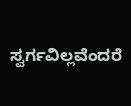ಸ್ವರ್ಗವಿಲ್ಲವೆಂದರೆ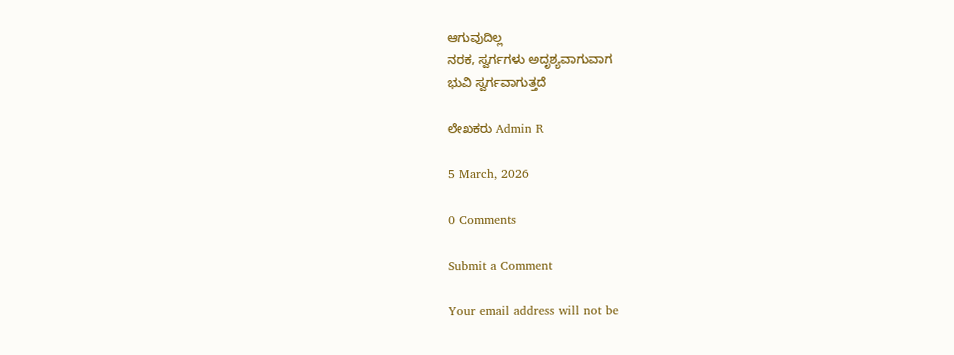ಆಗುವುದಿಲ್ಲ
ನರಕ, ಸ್ವರ್ಗಗಳು ಅದೃಶ್ಯವಾಗುವಾಗ
ಭುವಿ ಸ್ವರ್ಗವಾಗುತ್ತದೆ

ಲೇಖಕರು Admin R

5 March, 2026

0 Comments

Submit a Comment

Your email address will not be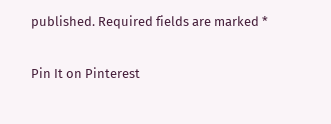published. Required fields are marked *

Pin It on Pinterest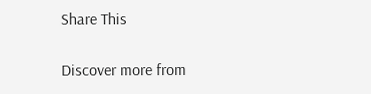Share This

Discover more from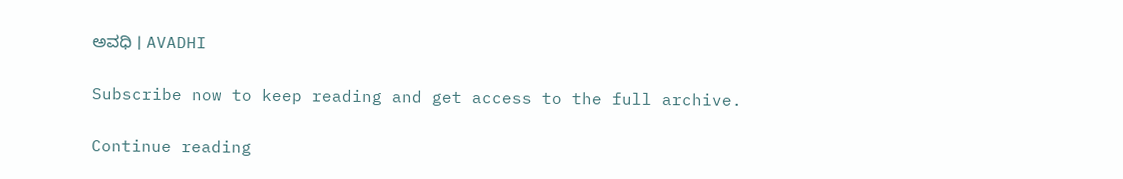ಅವಧಿ । AVADHI

Subscribe now to keep reading and get access to the full archive.

Continue reading